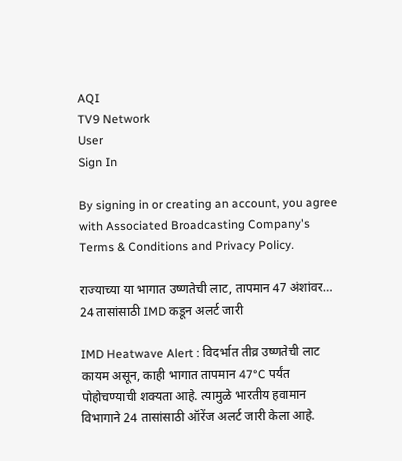AQI
TV9 Network
User
Sign In

By signing in or creating an account, you agree with Associated Broadcasting Company's Terms & Conditions and Privacy Policy.

राज्याच्या या भागात उष्णतेची लाट, तापमान 47 अंशांवर… 24 तासांसाठी IMD कडून अलर्ट जारी

IMD Heatwave Alert : विदर्भात तीव्र उष्णतेची लाट कायम असून, काही भागात तापमान 47°C पर्यंत पोहोचण्याची शक्यता आहे. त्यामुळे भारतीय हवामान विभागाने 24 तासांसाठी ऑरेंज अलर्ट जारी केला आहे.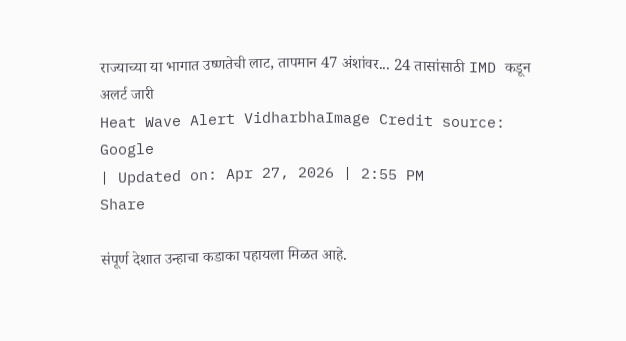राज्याच्या या भागात उष्णतेची लाट, तापमान 47 अंशांवर... 24 तासांसाठी IMD कडून अलर्ट जारी
Heat Wave Alert VidharbhaImage Credit source: Google
| Updated on: Apr 27, 2026 | 2:55 PM
Share

संपूर्ण देशात उन्हाचा कडाका पहायला मिळत आहे.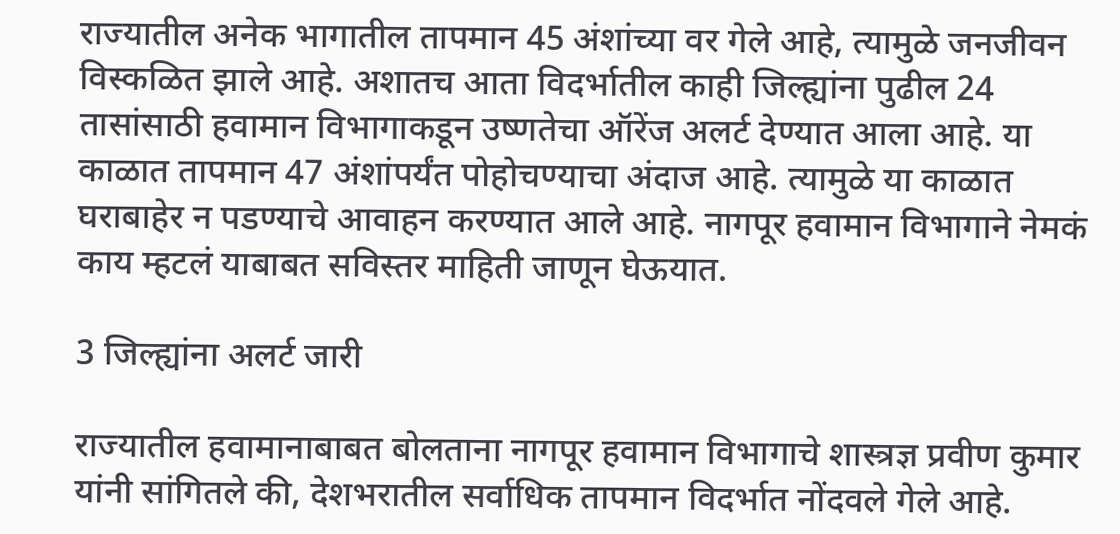राज्यातील अनेक भागातील तापमान 45 अंशांच्या वर गेले आहे, त्यामुळे जनजीवन विस्कळित झाले आहे. अशातच आता विदर्भातील काही जिल्ह्यांना पुढील 24 तासांसाठी हवामान विभागाकडून उष्णतेचा ऑरेंज अलर्ट देण्यात आला आहे. या काळात तापमान 47 अंशांपर्यंत पोहोचण्याचा अंदाज आहे. त्यामुळे या काळात घराबाहेर न पडण्याचे आवाहन करण्यात आले आहे. नागपूर हवामान विभागाने नेमकं काय म्हटलं याबाबत सविस्तर माहिती जाणून घेऊयात.

3 जिल्ह्यांना अलर्ट जारी

राज्यातील हवामानाबाबत बोलताना नागपूर हवामान विभागाचे शास्त्रज्ञ प्रवीण कुमार यांनी सांगितले की, देशभरातील सर्वाधिक तापमान विदर्भात नोंदवले गेले आहे.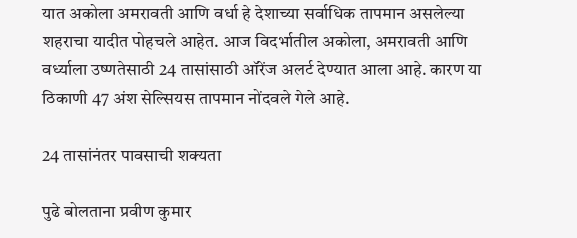यात अकोला अमरावती आणि वर्धा हे देशाच्या सर्वाधिक तापमान असलेल्या शहराचा यादीत पोहचले आहेत. आज विदर्भातील अकोला, अमरावती आणि वर्ध्याला उष्णतेसाठी 24 तासांसाठी ऑरेंज अलर्ट देण्यात आला आहे. कारण या ठिकाणी 47 अंश सेल्सियस तापमान नोंदवले गेले आहे.

24 तासांनंतर पावसाची शक्यता

पुढे बोलताना प्रवीण कुमार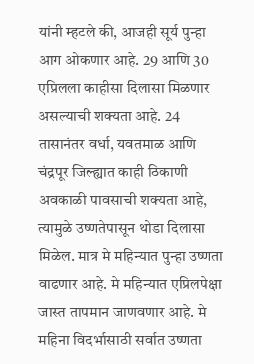यांनी म्हटले की, आजही सूर्य पुन्हा आग ओकणार आहे. 29 आणि 30 एप्रिलला काहीसा दिलासा मिळणार असल्याची शक्यता आहे. 24 तासानंतर वर्धा, यवतमाळ आणि चंद्रपूर जिल्ह्यात काही ठिकाणी अवकाळी पावसाची शक्यता आहे, त्यामुळे उष्णतेपासून थोडा दिलासा मिळेल. मात्र मे महिन्यात पुन्हा उष्णता वाढणार आहे. मे महिन्यात एप्रिलपेक्षा जास्त तापमान जाणवणार आहे. मे महिना विदर्भासाठी सर्वात उष्णता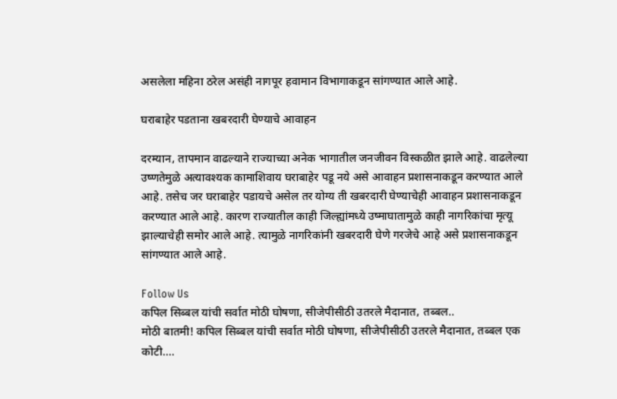असलेला महिना ठरेल असंही नागपूर हवामान विभागाकडून सांगण्यात आले आहे.

घराबाहेर पडताना खबरदारी घेण्याचे आवाहन

दरम्यान, तापमान वाढल्याने राज्याच्या अनेक भागातील जनजीवन विस्कळीत झाले आहे. वाढलेल्या उष्णतेमुळे अत्यावश्यक कामाशिवाय घराबाहेर पडू नये असे आवाहन प्रशासनाकडून करण्यात आले आहे. तसेच जर घराबाहेर पडायचे असेल तर योग्य ती खबरदारी घेण्याचेही आवाहन प्रशासनाकडून करण्यात आले आहे. कारण राज्यातील काही जिल्ह्यांमध्ये उष्माघातामुळे काही नागरिकांचा मृत्यू झाल्याचेही समोर आले आहे. त्यामुळे नागरिकांनी खबरदारी घेणे गरजेचे आहे असे प्रशासनाकडून सांगण्यात आले आहे.

Follow Us
कपिल सिब्बल यांची सर्वात मोठी घोषणा, सीजेपीसीठी उतरले मैदानात, तब्बल..
मोठी बातमी! कपिल सिब्बल यांची सर्वात मोठी घोषणा, सीजेपीसीठी उतरले मैदानात, तब्बल एक कोटी....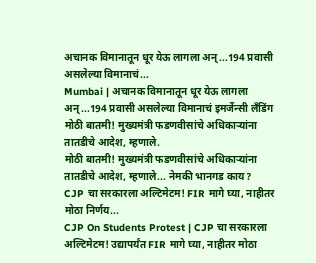अचानक विमानातून धूर येऊ लागला अन्...194 प्रवासी असलेल्या विमानाचं...
Mumbai | अचानक विमानातून धूर येऊ लागला अन्...194 प्रवासी असलेल्या विमानाचं इमर्जेन्सी लँडिंग
मोठी बातमी! मुख्यमंत्री फडणवीसांचे अधिकाऱ्यांना तातडीचे आदेश, म्हणाले.
मोठी बातमी! मुख्यमंत्री फडणवीसांचे अधिकाऱ्यांना तातडीचे आदेश, म्हणाले... नेमकी भानगड काय?
CJP चा सरकारला अल्टिमेटम! FIR मागे घ्या, नाहीतर मोठा निर्णय...
CJP On Students Protest | CJP चा सरकारला अल्टिमेटम! उद्यापर्यंत FIR मागे घ्या, नाहीतर मोठा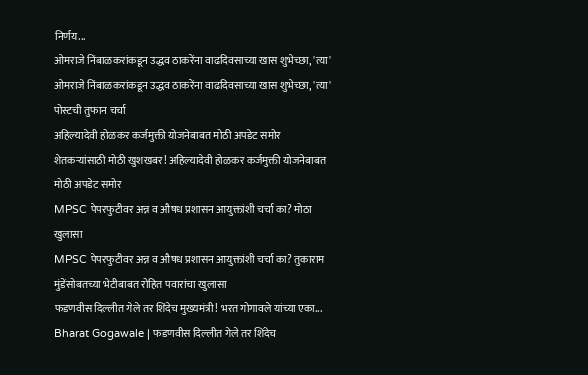निर्णय...
ओमराजे निंबाळकरांकडून उद्धव ठाकरेंना वाढदिवसाच्या खास शुभेच्छा, 'त्या'
ओमराजे निंबाळकरांकडून उद्धव ठाकरेंना वाढदिवसाच्या खास शुभेच्छा, 'त्या' पोस्टची तुफान चर्चा
अहिल्यादेवी होळकर कर्जमुक्ती योजनेबाबत मोठी अपडेट समोर
शेतकऱ्यांसाठी मोठी खुशखबर! अहिल्यादेवी होळकर कर्जमुक्ती योजनेबाबत मोठी अपडेट समोर
MPSC पेपरफुटीवर अन्न व औषध प्रशासन आयुक्तांशी चर्चा का? मोठा खुलासा
MPSC पेपरफुटीवर अन्न व औषध प्रशासन आयुक्तांशी चर्चा का? तुकाराम मुंडेंसोबतच्या भेटीबाबत रोहित पवारांचा खुलासा
फडणवीस दिल्लीत गेले तर शिंदेच मुख्यमंत्री! भरत गोगावले यांच्या एका...
Bharat Gogawale | फडणवीस दिल्लीत गेले तर शिंदेच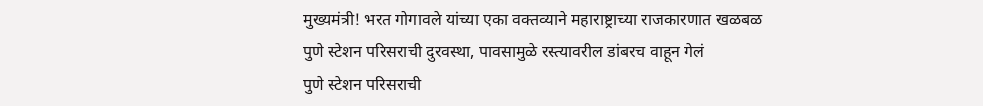मुख्यमंत्री! भरत गोगावले यांच्या एका वक्तव्याने महाराष्ट्राच्या राजकारणात खळबळ
पुणे स्टेशन परिसराची दुरवस्था, पावसामुळे रस्त्यावरील डांबरच वाहून गेलं
पुणे स्टेशन परिसराची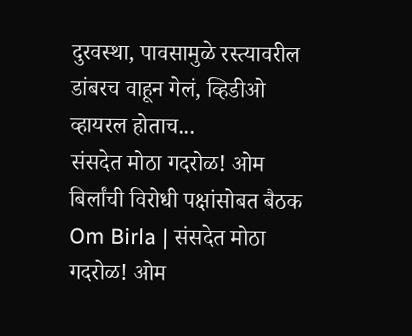दुरवस्था, पावसामुळे रस्त्यावरील डांबरच वाहून गेलं, व्हिडीओ व्हायरल होताच...
संसदेत मोठा गदरोळ! ओम बिर्लांची विरोधी पक्षांसोबत बैठक
Om Birla | संसदेत मोठा गदरोळ! ओम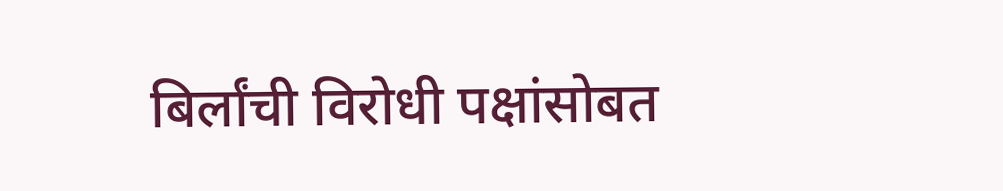बिर्लांची विरोधी पक्षांसोबत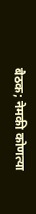बैठक; नेमकी कोणत्या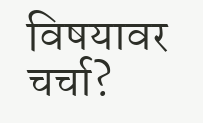विषयावर चर्चा?